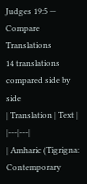Judges 19:5 — Compare Translations
14 translations compared side by side
| Translation | Text |
|---|---|
| Amharic (Tigrigna: Contemporary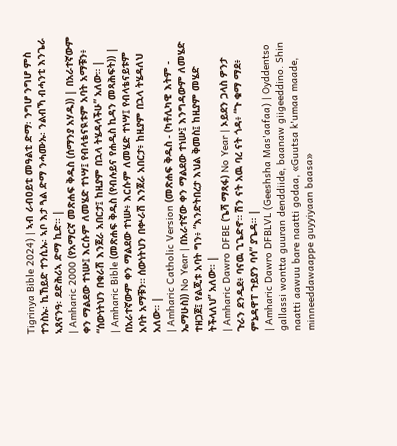Tigrinya Bible 2024) | ኣብ ራብዐይቲ መዓልቲ ድማ፡ ንግሆ ንግሆ ምስ ተንስኡ፡ ኪኸይድ ተንሲኡ፡ ኣቦ እታ ጓል ድማ ንሓሙኡ፡ ንልብኻ ብሓንቲ እንጌራ ኣጸናንዓ፡ ደድሕሪኣ ድማ ኪድ። |
| Amharic 2000 (የአማርኛ መጽሐፍ ቅዱስ (ሰማንያ አሃዱ)) | በአራተኛውም ቀን ማልደው ተነሡ፤ እርሱም ለመሄድ ተነሣ፤ የብላቴናዪቱም አባት አማቹን፥ “ሰውነትህን በቁራሽ እንጀራ አበርታ፤ ከዚያም በኋላ ትሄዳላችሁ” አለው። |
| Amharic Bible (መጽሐፍ ቅዱስ (የብሉይና የሐዲስ ኪዳን መጻሕፍት)) | በአራተኛውም ቀን ማልደው ተነሡ፥ እርሱም ለመሄድ ተነሣ፤ የብላቴናይቱም አባት አማቹን። ሰውነትህን በቍራሽ እንጀራ አበርታ፥ ከዚያም በኋላ ትሄዳለህ አለው። |
| Amharic Catholic Version (መጽሐፍ ቅዱስ - (ካቶሊካዊ እትም - ኤማሁስ)) No Year | በአራተኛው ቀን ማልደው ተነሡ፤ እንግዳውም ለመሄድ ተዘጋጀ፤ የልጂቱ አባት ግን፥ “እንድትበረታ እህል ቅመስ፤ ከዚያም መሄድ ትችላለህ” አለው። |
| Amharic Dawro DFBE (ጌሻ ማጻፋ) No Year | ኦይደን ጋላስ ዎንታ ጉራን ደንዲደ፥ ባናዉ ጊጌድኖ። ሽን ናት አዉ ባረ ናት ጎዳ፥ “ጉ ቁማ ማደ፥ ምኔዳዋፐ ጉይያን ባሳ” ያጌዳ። |
| Amharic Dawro DFBLVL (Geeshsha Mas'aafaa) | Oyddentso gallassi wontta guuran denddiide, baanaw giigeeddino. Shin naatti aawuu bare naatti godaa, «Guutsa k'umaa maade, minneeddawaappe guyyiyaan baasa»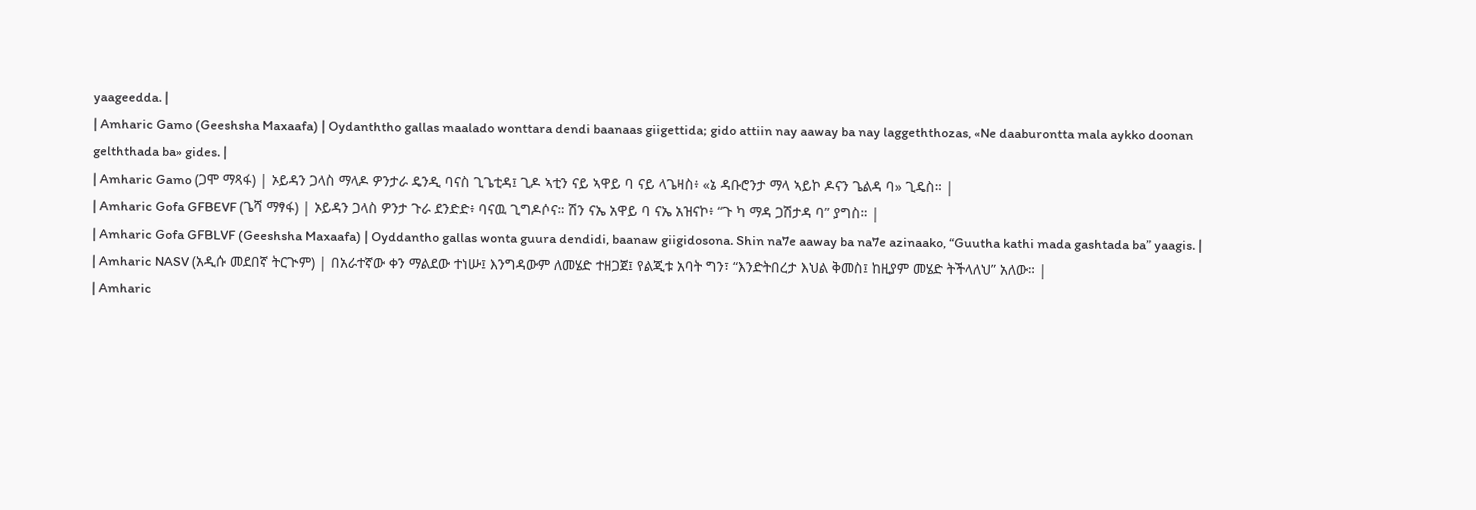yaageedda. |
| Amharic Gamo (Geeshsha Maxaafa) | Oydanththo gallas maalado wonttara dendi baanaas giigettida; gido attiin nay aaway ba nay laggeththozas, «Ne daaburontta mala aykko doonan gelththada ba» gides. |
| Amharic Gamo (ጋሞ ማጻፋ) | ኦይዳን ጋላስ ማላዶ ዎንታራ ዴንዲ ባናስ ጊጌቲዳ፤ ጊዶ ኣቲን ናይ ኣዋይ ባ ናይ ላጌዛስ፥ «ኔ ዳቡሮንታ ማላ ኣይኮ ዶናን ጌልዳ ባ» ጊዴስ። |
| Amharic Gofa GFBEVF (ጌሻ ማፃፋ) | ኦይዳን ጋላስ ዎንታ ጉራ ደንድድ፥ ባናዉ ጊግዶሶና። ሽን ናኤ አዋይ ባ ናኤ አዝናኮ፥ “ጉ ካ ማዳ ጋሽታዳ ባ” ያግስ። |
| Amharic Gofa GFBLVF (Geeshsha Maxaafa) | Oyddantho gallas wonta guura dendidi, baanaw giigidosona. Shin na7e aaway ba na7e azinaako, “Guutha kathi mada gashtada ba” yaagis. |
| Amharic NASV (አዲሱ መደበኛ ትርጒም) | በአራተኛው ቀን ማልደው ተነሡ፤ እንግዳውም ለመሄድ ተዘጋጀ፤ የልጂቱ አባት ግን፣ “እንድትበረታ እህል ቅመስ፤ ከዚያም መሄድ ትችላለህ” አለው። |
| Amharic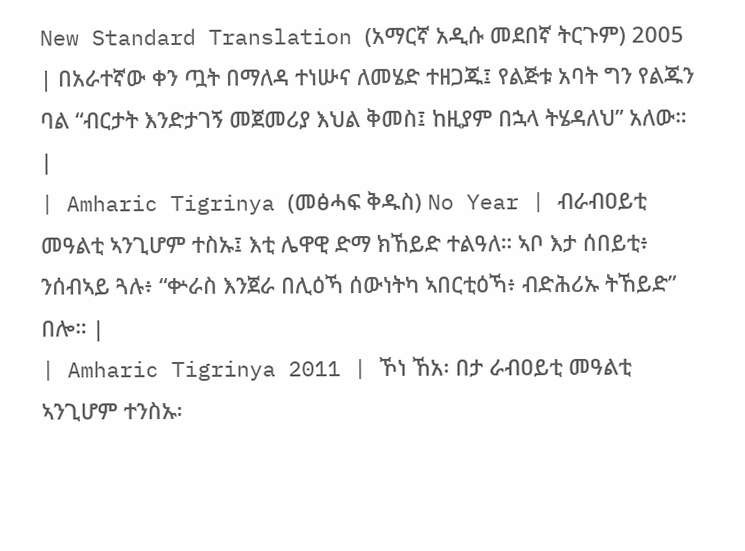New Standard Translation (አማርኛ አዲሱ መደበኛ ትርጉም) 2005 | በአራተኛው ቀን ጧት በማለዳ ተነሡና ለመሄድ ተዘጋጁ፤ የልጅቱ አባት ግን የልጁን ባል “ብርታት እንድታገኝ መጀመሪያ እህል ቅመስ፤ ከዚያም በኋላ ትሄዳለህ” አለው። |
| Amharic Tigrinya (መፅሓፍ ቅዱስ) No Year | ብራብዐይቲ መዓልቲ ኣንጊሆም ተስኡ፤ እቲ ሌዋዊ ድማ ክኸይድ ተልዓለ። ኣቦ እታ ሰበይቲ፥ ንሰብኣይ ጓሉ፥ “ቍራስ እንጀራ በሊዕኻ ሰውነትካ ኣበርቲዕኻ፥ ብድሕሪኡ ትኸይድ” በሎ። |
| Amharic Tigrinya 2011 | ኾነ ኸአ፡ በታ ራብዐይቲ መዓልቲ ኣንጊሆም ተንስኡ፡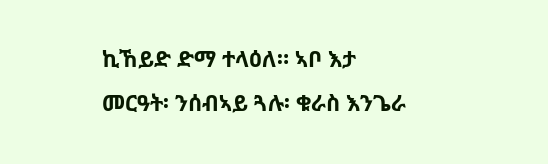ኪኸይድ ድማ ተላዕለ። ኣቦ እታ መርዓት፡ ንሰብኣይ ጓሉ፡ ቁራስ እንጌራ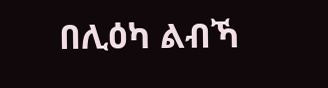በሊዕካ ልብኻ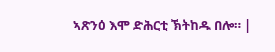ኣጽንዕ እሞ ድሕርቲ ኽትከዱ በሎ። |